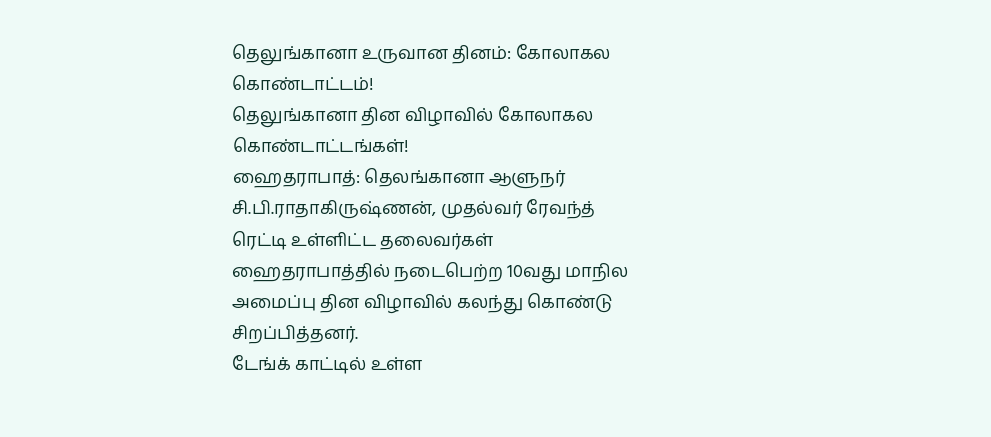தெலுங்கானா உருவான தினம்: கோலாகல கொண்டாட்டம்!
தெலுங்கானா தின விழாவில் கோலாகல கொண்டாட்டங்கள்!
ஹைதராபாத்: தெலங்கானா ஆளுநர் சி.பி.ராதாகிருஷ்ணன், முதல்வர் ரேவந்த் ரெட்டி உள்ளிட்ட தலைவர்கள் ஹைதராபாத்தில் நடைபெற்ற 10வது மாநில அமைப்பு தின விழாவில் கலந்து கொண்டு சிறப்பித்தனர்.
டேங்க் காட்டில் உள்ள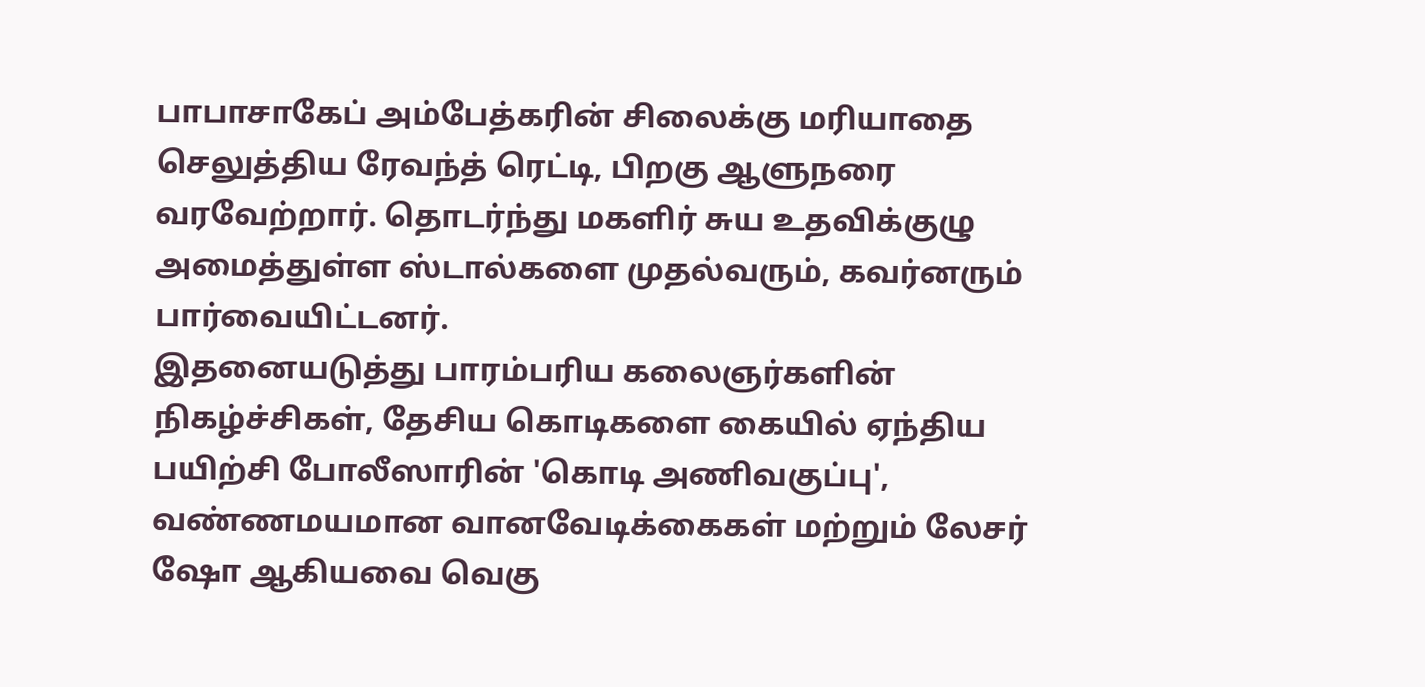பாபாசாகேப் அம்பேத்கரின் சிலைக்கு மரியாதை செலுத்திய ரேவந்த் ரெட்டி, பிறகு ஆளுநரை வரவேற்றார். தொடர்ந்து மகளிர் சுய உதவிக்குழு அமைத்துள்ள ஸ்டால்களை முதல்வரும், கவர்னரும் பார்வையிட்டனர்.
இதனையடுத்து பாரம்பரிய கலைஞர்களின் நிகழ்ச்சிகள், தேசிய கொடிகளை கையில் ஏந்திய பயிற்சி போலீஸாரின் 'கொடி அணிவகுப்பு', வண்ணமயமான வானவேடிக்கைகள் மற்றும் லேசர் ஷோ ஆகியவை வெகு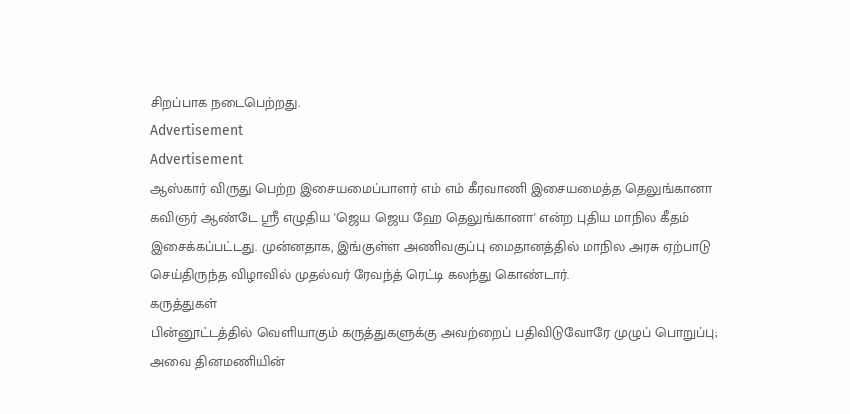சிறப்பாக நடைபெற்றது.
Advertisement
Advertisement
ஆஸ்கார் விருது பெற்ற இசையமைப்பாளர் எம் எம் கீரவாணி இசையமைத்த தெலுங்கானா கவிஞர் ஆண்டே ஸ்ரீ எழுதிய 'ஜெய ஜெய ஹே தெலுங்கானா' என்ற புதிய மாநில கீதம் இசைக்கப்பட்டது. முன்னதாக, இங்குள்ள அணிவகுப்பு மைதானத்தில் மாநில அரசு ஏற்பாடு செய்திருந்த விழாவில் முதல்வர் ரேவந்த் ரெட்டி கலந்து கொண்டார்.
கருத்துகள்
பின்னூட்டத்தில் வெளியாகும் கருத்துகளுக்கு அவற்றைப் பதிவிடுவோரே முழுப் பொறுப்பு; அவை தினமணியின்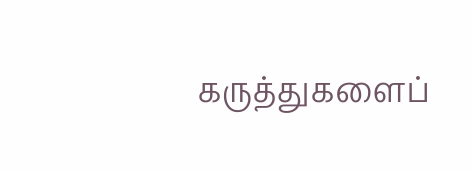கருத்துகளைப்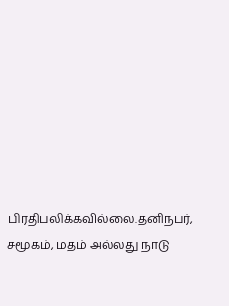பிரதிபலிக்கவில்லை.தனிநபர், சமூகம், மதம் அல்லது நாடு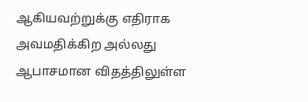ஆகியவற்றுக்கு எதிராக அவமதிக்கிற அல்லது ஆபாசமான விதத்திலுள்ள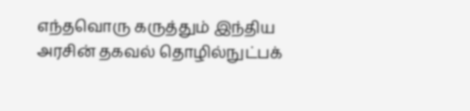எந்தவொரு கருத்தும் இந்திய அரசின் தகவல் தொழில்நுட்பக்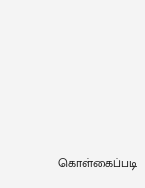கொள்கைப்படி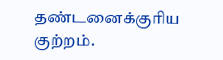தண்டனைக்குரிய குற்றம்.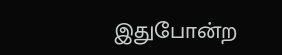இதுபோன்ற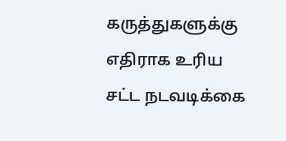கருத்துகளுக்கு எதிராக உரிய சட்ட நடவடிக்கை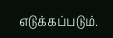எடுக்கப்படும்.